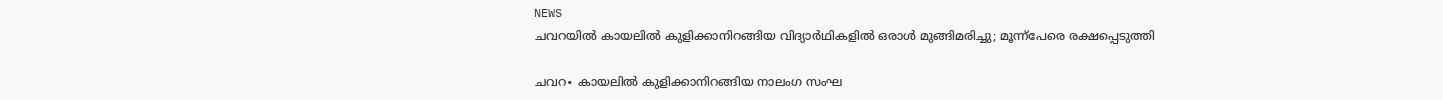NEWS
ചവറയിൽ കായലിൽ കുളിക്കാനിറങ്ങിയ വിദ്യാർഥികളിൽ ഒരാൾ മുങ്ങിമരിച്ചു; മൂന്ന്പേരെ രക്ഷപ്പെടുത്തി

ചവറ∙ കായലിൽ കുളിക്കാനിറങ്ങിയ നാലംഗ സംഘ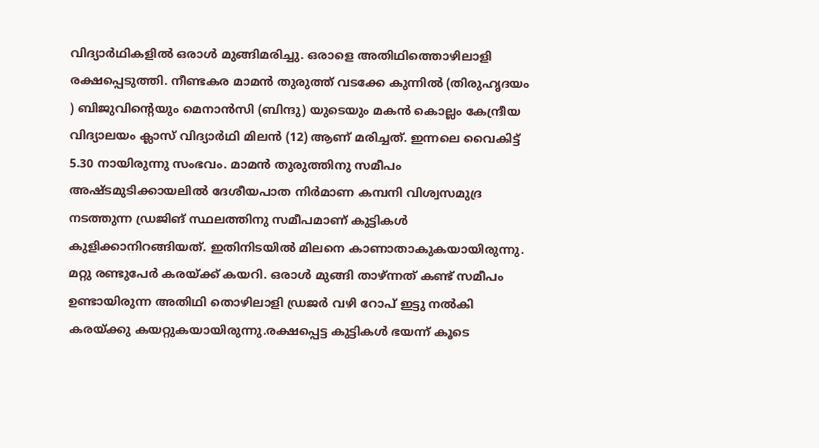വിദ്യാർഥികളിൽ ഒരാൾ മുങ്ങിമരിച്ചു. ഒരാളെ അതിഥിത്തൊഴിലാളി രക്ഷപ്പെടുത്തി. നീണ്ടകര മാമൻ തുരുത്ത് വടക്കേ കുന്നിൽ (തിരുഹൃദയം ) ബിജുവിന്റെയും മെനാൻസി (ബിന്ദു) യുടെയും മകൻ കൊല്ലം കേന്ദ്രീയ വിദ്യാലയം ക്ലാസ് വിദ്യാർഥി മിലൻ (12) ആണ് മരിച്ചത്. ഇന്നലെ വൈകിട്ട് 5.30 നായിരുന്നു സംഭവം. മാമൻ തുരുത്തിനു സമീപം അഷ്ടമുടിക്കായലിൽ ദേശീയപാത നിർമാണ കമ്പനി വിശ്വസമുദ്ര നടത്തുന്ന ഡ്രജിങ് സ്ഥലത്തിനു സമീപമാണ് കുട്ടികൾ കുളിക്കാനിറങ്ങിയത്. ഇതിനിടയിൽ മിലനെ കാണാതാകുകയായിരുന്നു. മറ്റു രണ്ടുപേർ കരയ്ക്ക് കയറി. ഒരാൾ മുങ്ങി താഴ്ന്നത് കണ്ട് സമീപം ഉണ്ടായിരുന്ന അതിഥി തൊഴിലാളി ഡ്രജർ വഴി റോപ് ഇട്ടു നൽകി കരയ്ക്കു കയറ്റുകയായിരുന്നു.രക്ഷപ്പെട്ട കുട്ടികൾ ഭയന്ന് കൂടെ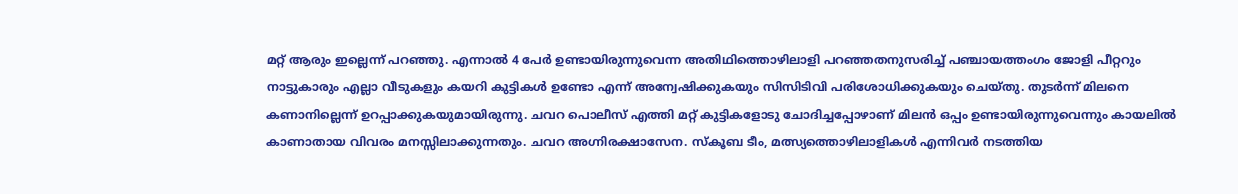മറ്റ് ആരും ഇല്ലെന്ന് പറഞ്ഞു. എന്നാൽ 4 പേർ ഉണ്ടായിരുന്നുവെന്ന അതിഥിത്തൊഴിലാളി പറഞ്ഞതനുസരിച്ച് പഞ്ചായത്തംഗം ജോളി പീറ്ററും നാട്ടുകാരും എല്ലാ വീടുകളും കയറി കുട്ടികൾ ഉണ്ടോ എന്ന് അന്വേഷിക്കുകയും സിസിടിവി പരിശോധിക്കുകയും ചെയ്തു. തുടർന്ന് മിലനെ കണാനില്ലെന്ന് ഉറപ്പാക്കുകയുമായിരുന്നു. ചവറ പൊലീസ് എത്തി മറ്റ് കുട്ടികളോടു ചോദിച്ചപ്പോഴാണ് മിലൻ ഒപ്പം ഉണ്ടായിരുന്നുവെന്നും കായലിൽ കാണാതായ വിവരം മനസ്സിലാക്കുന്നതും. ചവറ അഗ്നിരക്ഷാസേന. സ്കൂബ ടീം, മത്സ്യത്തൊഴിലാളികൾ എന്നിവർ നടത്തിയ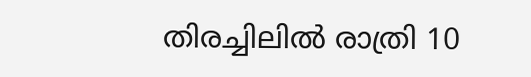തിരച്ചിലിൽ രാത്രി 10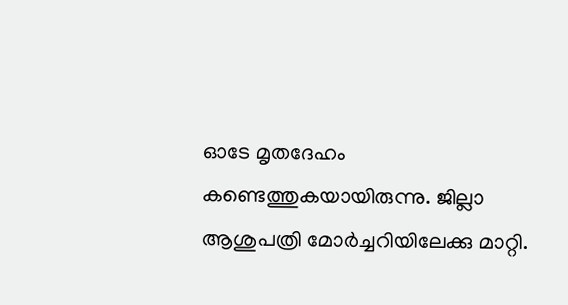ഓടേ മൃതദേഹം കണ്ടെത്തുകയായിരുന്നു. ജില്ലാ ആശുപത്രി മോർച്ചറിയിലേക്കു മാറ്റി.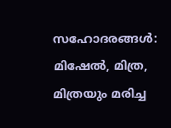സഹോദരങ്ങൾ: മിഷേൽ, മിത്ര, മിത്രയും മരിച്ച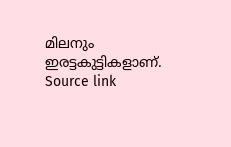മിലനും ഇരട്ടകുട്ടികളാണ്.
Source link